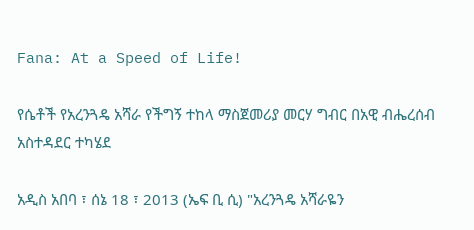Fana: At a Speed of Life!

የሴቶች የአረንጓዴ አሻራ የችግኝ ተከላ ማስጀመሪያ መርሃ ግብር በአዊ ብሔረሰብ አስተዳደር ተካሄደ

አዲስ አበባ ፣ ሰኔ 18 ፣ 2013 (ኤፍ ቢ ሲ) "አረንጓዴ አሻራዬን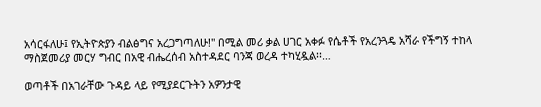አሳርፋለሁ፤ የኢትዮጵያን ብልፅግና አረጋግጣለሁ!" በሚል መሪ ቃል ሀገር አቀፉ የሴቶች የአረንጓዴ አሻራ የችግኝ ተከላ ማስጀመሪያ መርሃ ግብር በአዊ ብሔረሰብ አስተዳደር ባንጃ ወረዳ ተካሂዷል፡፡…

ወጣቶች በአገራቸው ጉዳይ ላይ የሚያደርጉትን አዎንታዊ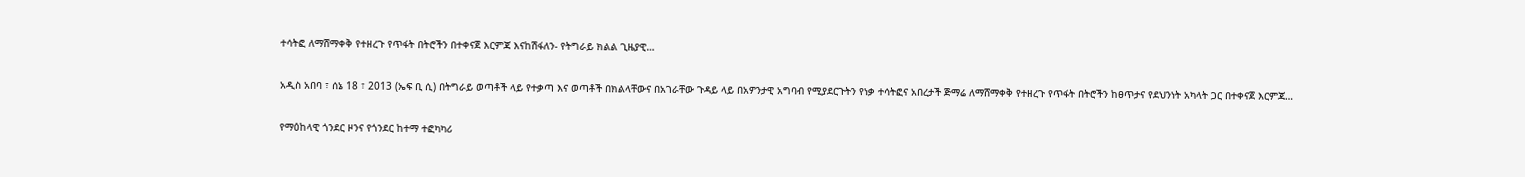ተሳትፎ ለማሸማቀቅ የተዘረጉ የጥፋት በትሮችን በተቀናጀ እርምጃ እናከሽፋለን- የትግራይ ክልል ጊዜያዊ…

አዲስ አበባ ፣ ሰኔ 18 ፣ 2013 (ኤፍ ቢ ሲ) በትግራይ ወጣቶች ላይ የተቃጣ እና ወጣቶች በክልላቸውና በአገራቸው ጉዳይ ላይ በአዎንታዊ አግባብ የሚያደርጉትን የነቃ ተሳትፎና አበረታች ጅማሬ ለማሸማቀቅ የተዘረጉ የጥፋት በትሮችን ከፀጥታና የደህንነት አካላት ጋር በተቀናጀ እርምጃ…

የማዕከላዊ ጎንደር ዞንና የጎንደር ከተማ ተፎካካሪ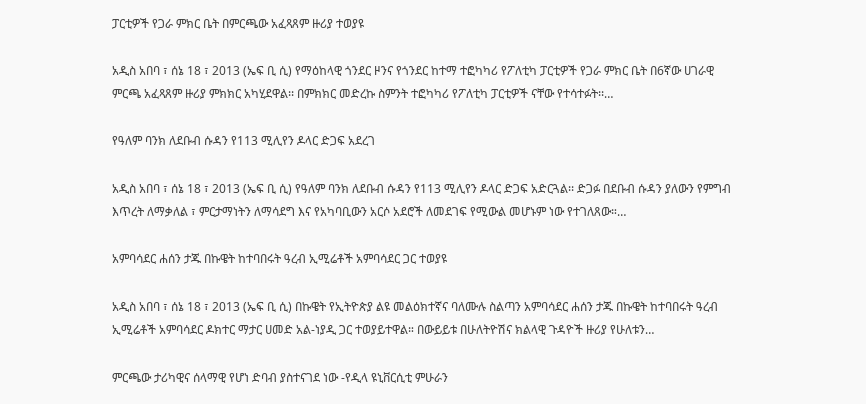ፓርቲዎች የጋራ ምክር ቤት በምርጫው አፈጻጸም ዙሪያ ተወያዩ

አዲስ አበባ ፣ ሰኔ 18 ፣ 2013 (ኤፍ ቢ ሲ) የማዕከላዊ ጎንደር ዞንና የጎንደር ከተማ ተፎካካሪ የፖለቲካ ፓርቲዎች የጋራ ምክር ቤት በ6ኛው ሀገራዊ ምርጫ አፈጻጸም ዙሪያ ምክክር አካሂደዋል፡፡ በምክክር መድረኩ ስምንት ተፎካካሪ የፖለቲካ ፓርቲዎች ናቸው የተሳተፉት፡፡…

የዓለም ባንክ ለደቡብ ሱዳን የ113 ሚሊየን ዶላር ድጋፍ አደረገ

አዲስ አበባ ፣ ሰኔ 18 ፣ 2013 (ኤፍ ቢ ሲ) የዓለም ባንክ ለደቡብ ሱዳን የ113 ሚሊየን ዶላር ድጋፍ አድርጓል፡፡ ድጋፉ በደቡብ ሱዳን ያለውን የምግብ እጥረት ለማቃለል ፣ ምርታማነትን ለማሳደግ እና የአካባቢውን አርሶ አደሮች ለመደገፍ የሚውል መሆኑም ነው የተገለጸው።…

አምባሳደር ሐሰን ታጁ በኩዌት ከተባበሩት ዓረብ ኢሚሬቶች አምባሳደር ጋር ተወያዩ

አዲስ አበባ ፣ ሰኔ 18 ፣ 2013 (ኤፍ ቢ ሲ) በኩዌት የኢትዮጵያ ልዩ መልዕክተኛና ባለሙሉ ስልጣን አምባሳደር ሐሰን ታጁ በኩዌት ከተባበሩት ዓረብ ኢሚሬቶች አምባሳደር ዶክተር ማታር ሀመድ አል-ነያዲ ጋር ተወያይተዋል። በውይይቱ በሁለትዮሽና ክልላዊ ጉዳዮች ዙሪያ የሁለቱን…

ምርጫው ታሪካዊና ሰላማዊ የሆነ ድባብ ያስተናገደ ነው -የዲላ ዩኒቨርሲቲ ምሁራን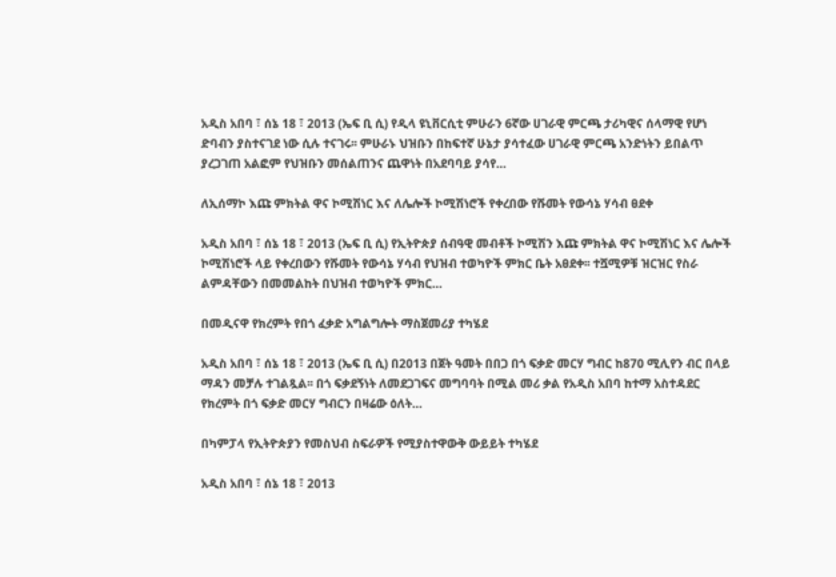አዲስ አበባ ፣ ሰኔ 18 ፣ 2013 (ኤፍ ቢ ሲ) የዲላ ዩኒቨርሲቲ ምሁራን 6ኛው ሀገራዊ ምርጫ ታሪካዊና ሰላማዊ የሆነ ድባብን ያስተናገደ ነው ሲሉ ተናገሩ፡፡ ምሁራኑ ህዝቡን በከፍተኛ ሁኔታ ያሳተፈው ሀገራዊ ምርጫ አንድነትን ይበልጥ ያረጋገጠ አልፎም የህዝቡን መሰልጠንና ጨዋነት በአደባባይ ያሳየ…

ለኢሰማኮ እጩ ምክትል ዋና ኮሚሽነር እና ለሌሎች ኮሚሽነሮች የቀረበው የሹመት የውሳኔ ሃሳብ ፀደቀ

አዲስ አበባ ፣ ሰኔ 18 ፣ 2013 (ኤፍ ቢ ሲ) የኢትዮጵያ ሰብዓዊ መብቶች ኮሚሽን እጩ ምክትል ዋና ኮሚሽነር እና ሌሎች ኮሚሽነሮች ላይ የቀረበውን የሹመት የውሳኔ ሃሳብ የህዝብ ተወካዮች ምክር ቤት አፀደቀ፡፡ ተሿሚዎቹ ዝርዝር የስራ ልምዳቸውን በመመልከት በህዝብ ተወካዮች ምክር…

በመዲናዋ የክረምት የበጎ ፈቃድ አግልግሎት ማስጀመሪያ ተካሄደ

አዲስ አበባ ፣ ሰኔ 18 ፣ 2013 (ኤፍ ቢ ሲ) በ2013 በጀት ዓመት በበጋ በጎ ፍቃድ መርሃ ግብር ከ870 ሚሊየን ብር በላይ ማዳን መቻሉ ተገልጿል፡፡ በጎ ፍቃደኝነት ለመደጋገፍና መግባባት በሚል መሪ ቃል የአዲስ አበባ ከተማ አስተዳደር የክረምት በጎ ፍቃድ መርሃ ግብርን በዛሬው ዕለት…

በካምፓላ የኢትዮጵያን የመስህብ ስፍራዎች የሚያስተዋውቅ ውይይት ተካሄደ

አዲስ አበባ ፣ ሰኔ 18 ፣ 2013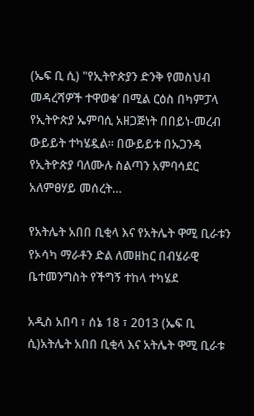(ኤፍ ቢ ሲ) "የኢትዮጵያን ድንቅ የመስህብ መዳረሻዎች ተዋወቁ’ በሚል ርዕስ በካምፓላ የኢትዮጵያ ኤምባሲ አዘጋጅነት በበይነ-መረብ ውይይት ተካሄዷል። በውይይቱ በኡጋንዳ የኢትዮጵያ ባለሙሉ ስልጣን አምባሳደር አለምፀሃይ መሰረት…

የአትሌት አበበ ቢቂላ እና የአትሌት ዋሚ ቢራቱን የኦሳካ ማራቶን ድል ለመዘከር በብሄራዊ ቤተመንግስት የችግኝ ተከላ ተካሄደ

አዲስ አበባ ፣ ሰኔ 18 ፣ 2013 (ኤፍ ቢ ሲ)አትሌት አበበ ቢቂላ እና አትሌት ዋሚ ቢራቱ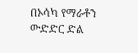በኦሳካ የማራቶን ውድድር ድል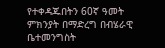የተቀዳጁበትን 60ኛ ዓመት ምክንያት በማድረግ በብሄራዊ ቤተመንግስት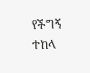የችግኝ ተከላ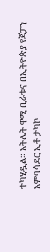ተካሂዷል። አትሌት ዋሚ ቢራቱና በኢትዮጵያ የጃፓን አምባሳደር ኢቶ ታካኮ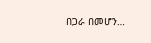በጋራ በመሆን…